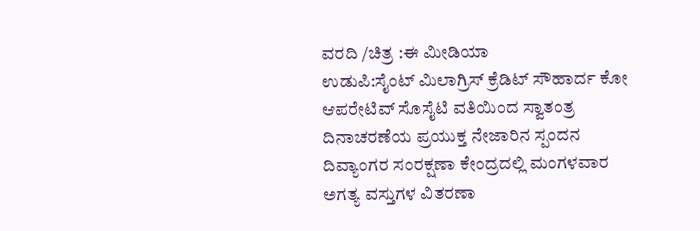ವರದಿ /ಚಿತ್ರ :ಈ ಮೀಡಿಯಾ
ಉಡುಪಿ:ಸೈಂಟ್ ಮಿಲಾಗ್ರಿಸ್ ಕ್ರೆಡಿಟ್ ಸೌಹಾರ್ದ ಕೋ ಆಪರೇಟಿವ್ ಸೊಸೈಟಿ ವತಿಯಿಂದ ಸ್ವಾತಂತ್ರ ದಿನಾಚರಣೆಯ ಪ್ರಯುಕ್ತ ನೇಜಾರಿನ ಸ್ಪಂದನ ದಿವ್ಯಾಂಗರ ಸಂರಕ್ಷಣಾ ಕೇಂದ್ರದಲ್ಲಿ ಮಂಗಳವಾರ ಅಗತ್ಯ ವಸ್ತುಗಳ ವಿತರಣಾ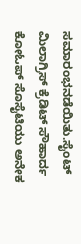ಸಮಾರಂಭನಡೆಯಿತು.ಸೈಂಟ್ ಮಿಲಾಗ್ರಿಸ್ ಕ್ರೆಡಿಟ್ ಸೌಹಾರ್ದ ಕೋಓಪ್ ಸೊಸೈಟಿಯು ಅನೇಕ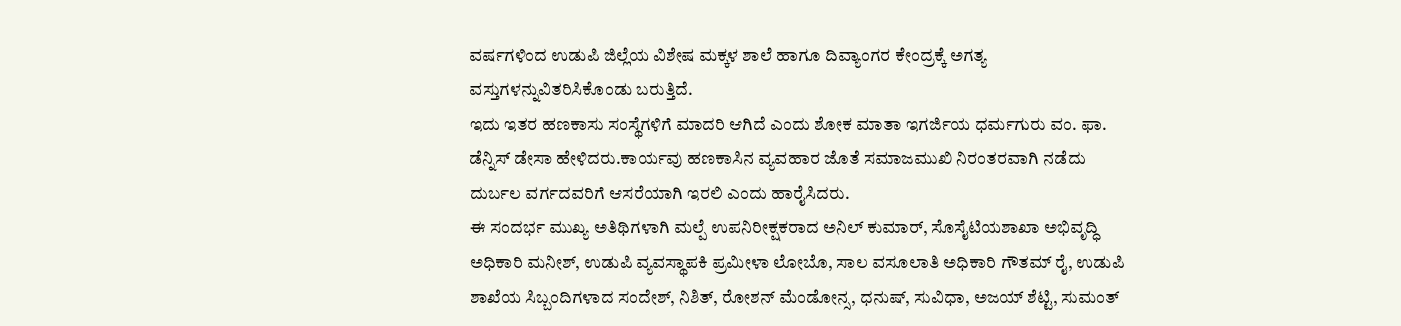ವರ್ಷಗಳಿಂದ ಉಡುಪಿ ಜಿಲ್ಲೆಯ ವಿಶೇಷ ಮಕ್ಕಳ ಶಾಲೆ ಹಾಗೂ ದಿವ್ಯಾಂಗರ ಕೇಂದ್ರಕ್ಕೆ ಅಗತ್ಯ ವಸ್ತುಗಳನ್ನುವಿತರಿಸಿಕೊಂಡು ಬರುತ್ತಿದೆ.
ಇದು ಇತರ ಹಣಕಾಸು ಸಂಸ್ಥೆಗಳಿಗೆ ಮಾದರಿ ಆಗಿದೆ ಎಂದು ಶೋಕ ಮಾತಾ ಇಗರ್ಜಿಯ ಧರ್ಮಗುರು ವಂ. ಫಾ. ಡೆನ್ನಿಸ್ ಡೇಸಾ ಹೇಳಿದರು.ಕಾರ್ಯವು ಹಣಕಾಸಿನ ವ್ಯವಹಾರ ಜೊತೆ ಸಮಾಜಮುಖಿ ನಿರಂತರವಾಗಿ ನಡೆದು ದುರ್ಬಲ ವರ್ಗದವರಿಗೆ ಆಸರೆಯಾಗಿ ಇರಲಿ ಎಂದು ಹಾರೈಸಿದರು.
ಈ ಸಂದರ್ಭ ಮುಖ್ಯ ಅತಿಥಿಗಳಾಗಿ ಮಲ್ಪೆ ಉಪನಿರೀಕ್ಷಕರಾದ ಅನಿಲ್ ಕುಮಾರ್, ಸೊಸೈಟಿಯಶಾಖಾ ಅಭಿವೃದ್ಧಿ ಅಧಿಕಾರಿ ಮನೀಶ್, ಉಡುಪಿ ವ್ಯವಸ್ಥಾಪಕಿ ಪ್ರಮೀಳಾ ಲೋಬೊ, ಸಾಲ ವಸೂಲಾತಿ ಅಧಿಕಾರಿ ಗೌತಮ್ ರೈ, ಉಡುಪಿ ಶಾಖೆಯ ಸಿಬ್ಬಂದಿಗಳಾದ ಸಂದೇಶ್, ನಿಶಿತ್, ರೋಶನ್ ಮೆಂಡೋನ್ಸ, ಧನುಷ್, ಸುವಿಧಾ, ಅಜಯ್ ಶೆಟ್ಟಿ, ಸುಮಂತ್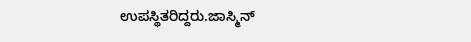ಉಪಸ್ಥಿತರಿದ್ದರು.ಜಾಸ್ಮಿನ್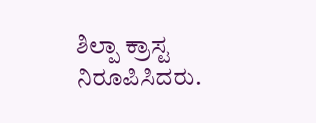ಶಿಲ್ಪಾ ಕ್ರಾಸ್ಟ ನಿರೂಪಿಸಿದರು.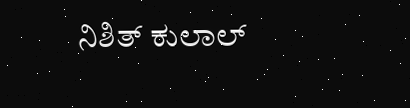ನಿಶಿತ್ ಕುಲಾಲ್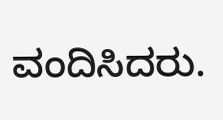ವಂದಿಸಿದರು.